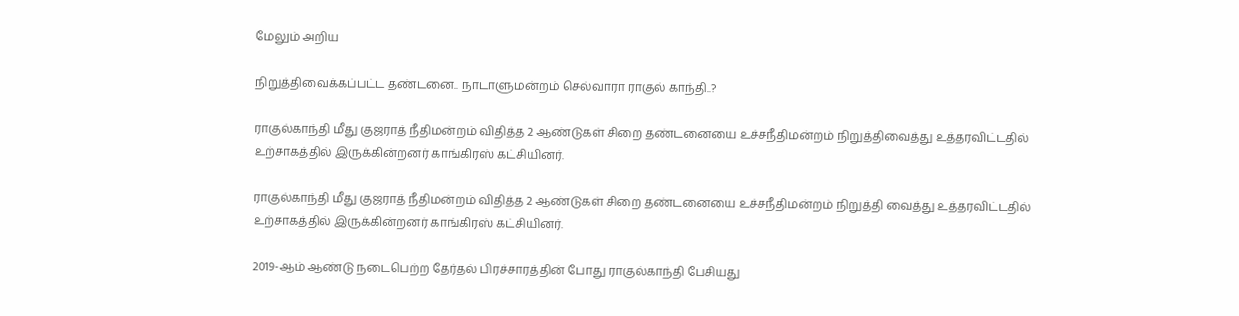மேலும் அறிய

நிறுத்திவைக்கப்பட்ட தண்டனை.. நாடாளுமன்றம் செல்வாரா ராகுல் காந்தி..?

ராகுல்காந்தி மீது குஜராத் நீதிமன்றம் விதித்த 2 ஆண்டுகள் சிறை தண்டனையை உச்சநீதிமன்றம் நிறுத்திவைத்து உத்தரவிட்டதில் உற்சாகத்தில் இருக்கின்றனர் காங்கிரஸ் கட்சியினர்.

ராகுல்காந்தி மீது குஜராத் நீதிமன்றம் விதித்த 2 ஆண்டுகள் சிறை தண்டனையை உச்சநீதிமன்றம் நிறுத்தி வைத்து உத்தரவிட்டதில் உற்சாகத்தில் இருக்கின்றனர் காங்கிரஸ் கட்சியினர்.

2019-ஆம் ஆண்டு நடைபெற்ற தேர்தல் பிரச்சாரத்தின் போது ராகுல்காந்தி பேசியது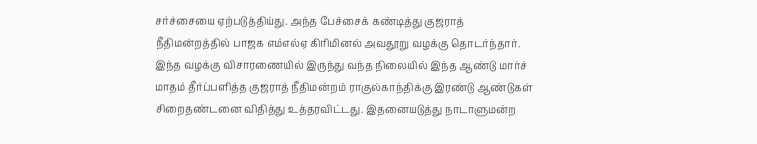சர்ச்சையை ஏற்படுத்திய்து. அந்த பேச்சைக் கண்டித்து குஜராத் நீதிமன்றத்தில் பாஜக எம்எல்ஏ கிரிமினல் அவதூறு வழக்கு தொடர்ந்தார். இந்த வழக்கு விசாரணையில் இருந்து வந்த நிலையில் இந்த ஆண்டு மார்ச் மாதம் தீர்ப்பளித்த குஜராத் நீதிமன்றம் ராகுல்காந்திக்கு இரண்டு ஆண்டுகள் சிறைதண்டனை விதித்து உத்தரவிட்டது. இதனையடுத்து நாடாளுமன்ற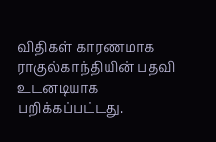விதிகள் காரணமாக ராகுல்காந்தியின் பதவி உடனடியாக பறிக்கப்பட்டது.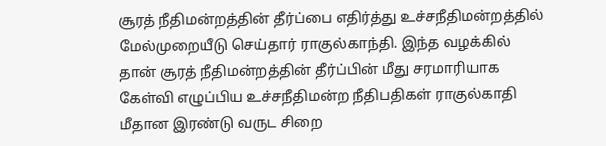சூரத் நீதிமன்றத்தின் தீர்ப்பை எதிர்த்து உச்சநீதிமன்றத்தில் மேல்முறையீடு செய்தார் ராகுல்காந்தி. இந்த வழக்கில் தான் சூரத் நீதிமன்றத்தின் தீர்ப்பின் மீது சரமாரியாக கேள்வி எழுப்பிய உச்சநீதிமன்ற நீதிபதிகள் ராகுல்காதி மீதான இரண்டு வருட சிறை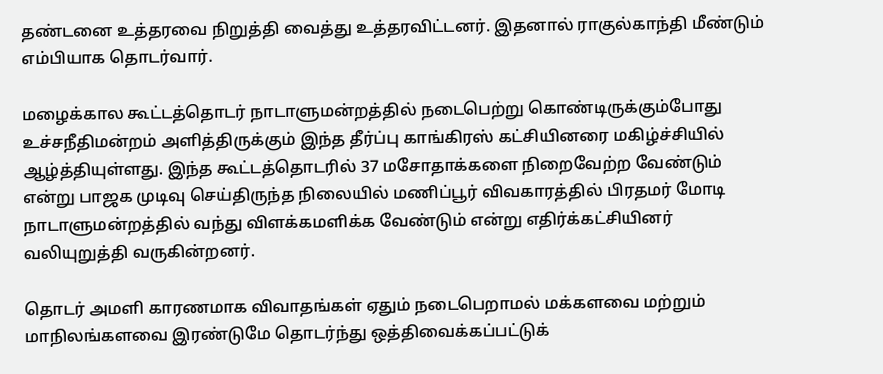தண்டனை உத்தரவை நிறுத்தி வைத்து உத்தரவிட்டனர். இதனால் ராகுல்காந்தி மீண்டும் எம்பியாக தொடர்வார்.

மழைக்கால கூட்டத்தொடர் நாடாளுமன்றத்தில் நடைபெற்று கொண்டிருக்கும்போது உச்சநீதிமன்றம் அளித்திருக்கும் இந்த தீர்ப்பு காங்கிரஸ் கட்சியினரை மகிழ்ச்சியில் ஆழ்த்தியுள்ளது. இந்த கூட்டத்தொடரில் 37 மசோதாக்களை நிறைவேற்ற வேண்டும் என்று பாஜக முடிவு செய்திருந்த நிலையில் மணிப்பூர் விவகாரத்தில் பிரதமர் மோடி நாடாளுமன்றத்தில் வந்து விளக்கமளிக்க வேண்டும் என்று எதிர்க்கட்சியினர் வலியுறுத்தி வருகின்றனர்.

தொடர் அமளி காரணமாக விவாதங்கள் ஏதும் நடைபெறாமல் மக்களவை மற்றும் மாநிலங்களவை இரண்டுமே தொடர்ந்து ஒத்திவைக்கப்பட்டுக்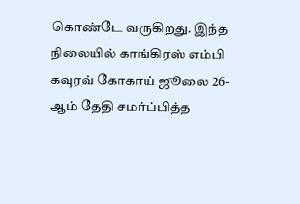கொண்டே வருகிறது. இந்த நிலையில் காங்கிரஸ் எம்பி கவுரவ் கோகாய் ஜூலை 26-ஆம் தேதி சமர்ப்பித்த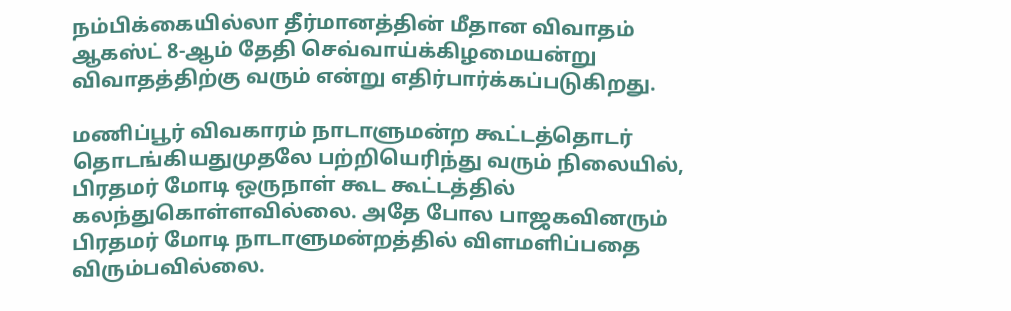நம்பிக்கையில்லா தீர்மானத்தின் மீதான விவாதம் ஆகஸ்ட் 8-ஆம் தேதி செவ்வாய்க்கிழமையன்று விவாதத்திற்கு வரும் என்று எதிர்பார்க்கப்படுகிறது.

மணிப்பூர் விவகாரம் நாடாளுமன்ற கூட்டத்தொடர் தொடங்கியதுமுதலே பற்றியெரிந்து வரும் நிலையில், பிரதமர் மோடி ஒருநாள் கூட கூட்டத்தில் கலந்துகொள்ளவில்லை. அதே போல பாஜகவினரும் பிரதமர் மோடி நாடாளுமன்றத்தில் விளமளிப்பதை விரும்பவில்லை.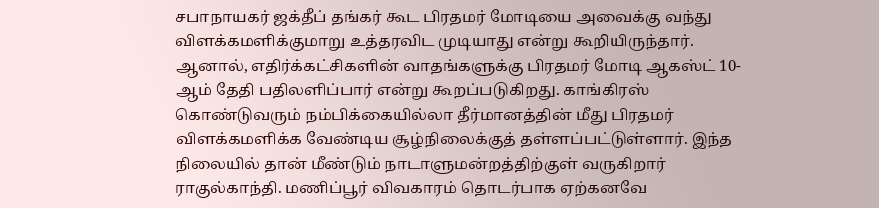சபாநாயகர் ஜக்தீப் தங்கர் கூட பிரதமர் மோடியை அவைக்கு வந்து விளக்கமளிக்குமாறு உத்தரவிட முடியாது என்று கூறியிருந்தார். ஆனால், எதிர்க்கட்சிகளின் வாதங்களுக்கு பிரதமர் மோடி ஆகஸ்ட் 10-ஆம் தேதி பதிலளிப்பார் என்று கூறப்படுகிறது. காங்கிரஸ் கொண்டுவரும் நம்பிக்கையில்லா தீர்மானத்தின் மீது பிரதமர் விளக்கமளிக்க வேண்டிய சூழ்நிலைக்குத் தள்ளப்பட்டுள்ளார். இந்த நிலையில் தான் மீண்டும் நாடாளுமன்றத்திற்குள் வருகிறார் ராகுல்காந்தி. மணிப்பூர் விவகாரம் தொடர்பாக ஏற்கனவே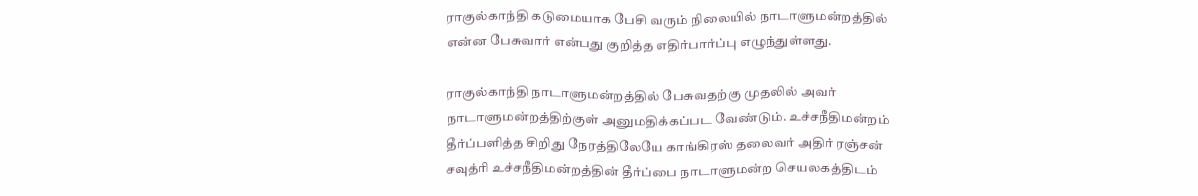ராகுல்காந்தி கடுமையாக பேசி வரும் நிலையில் நாடாளுமன்றத்தில் என்ன பேசுவார் என்பது குறித்த எதிர்பார்ப்பு எழுந்துள்ளது.

ராகுல்காந்தி நாடாளுமன்றத்தில் பேசுவதற்கு முதலில் அவர் நாடாளுமன்றத்திற்குள் அனுமதிக்கப்பட வேண்டும். உச்சநீதிமன்றம் தீர்ப்பளித்த சிறிது நேரத்திலேயே காங்கிரஸ் தலைவர் அதிர் ரஞ்சன் சவுத்ரி உச்சநீதிமன்றத்தின் தீர்ப்பை நாடாளுமன்ற செயலகத்திடம்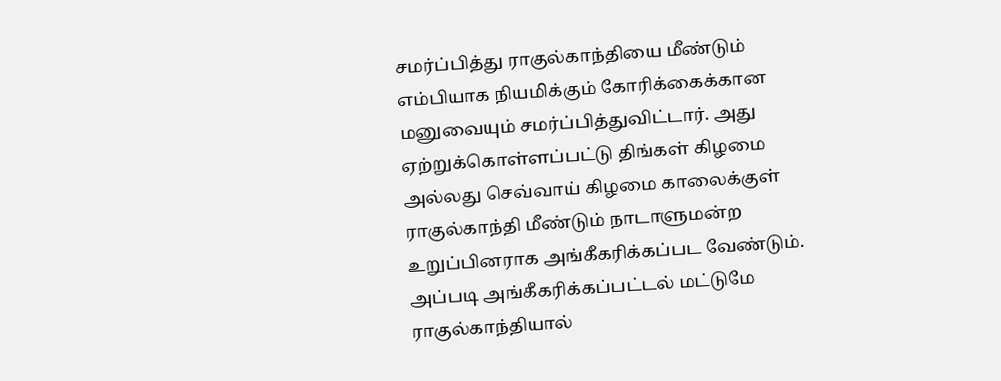சமர்ப்பித்து ராகுல்காந்தியை மீண்டும் எம்பியாக நியமிக்கும் கோரிக்கைக்கான மனுவையும் சமர்ப்பித்துவிட்டார். அது ஏற்றுக்கொள்ளப்பட்டு திங்கள் கிழமை அல்லது செவ்வாய் கிழமை காலைக்குள் ராகுல்காந்தி மீண்டும் நாடாளுமன்ற உறுப்பினராக அங்கீகரிக்கப்பட வேண்டும். அப்படி அங்கீகரிக்கப்பட்டல் மட்டுமே ராகுல்காந்தியால்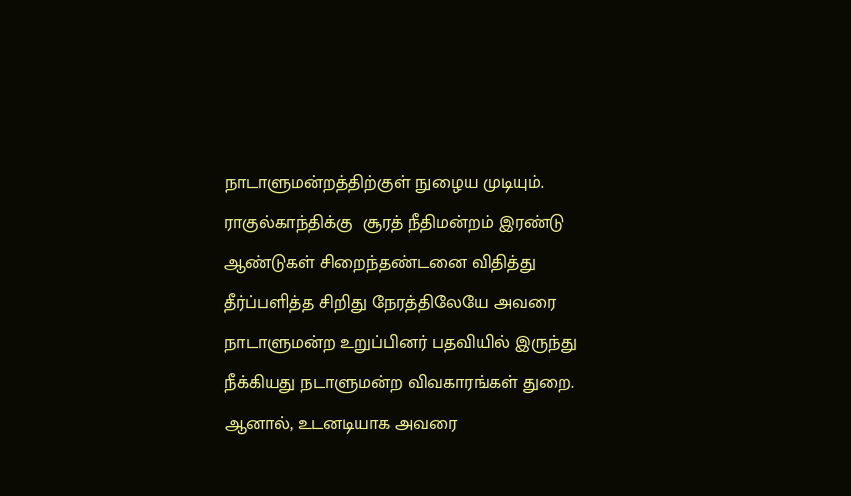நாடாளுமன்றத்திற்குள் நுழைய முடியும். ராகுல்காந்திக்கு  சூரத் நீதிமன்றம் இரண்டு ஆண்டுகள் சிறைந்தண்டனை விதித்து தீர்ப்பளித்த சிறிது நேரத்திலேயே அவரை நாடாளுமன்ற உறுப்பினர் பதவியில் இருந்து நீக்கியது நடாளுமன்ற விவகாரங்கள் துறை. ஆனால், உடனடியாக அவரை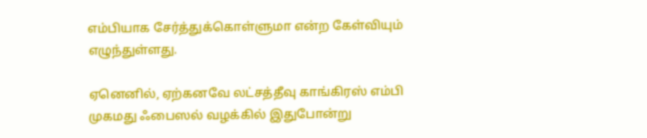எம்பியாக சேர்த்துக்கொள்ளுமா என்ற கேள்வியும் எழுந்துள்ளது.

ஏனெனில், ஏற்கனவே லட்சத்தீவு காங்கிரஸ் எம்பி முகமது ஃபைஸல் வழக்கில் இதுபோன்று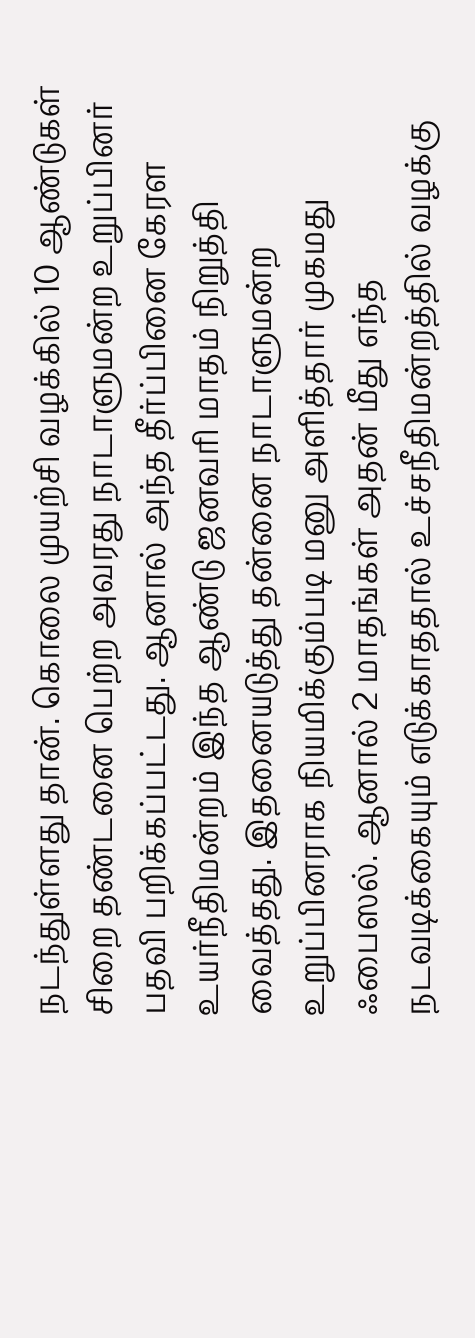நடந்துள்ளது தான். கொலை முயற்சி வழக்கில் 10 ஆண்டுகள் சிறை தண்டனை பெற்ற அவரது நாடாளுமன்ற உறுப்பினர் பதவி பறிக்கப்பட்டது. ஆனால் அந்த தீர்ப்பினை கேரள உயர்நீதிமன்றம் இந்த ஆண்டு ஜனவரி மாதம் நிறுத்தி வைத்தது. இதனையடுத்து தன்னை நாடாளுமன்ற உறுப்பினராக நியமிக்கும்படி மனு அளித்தார் முகமது ஃபைஸல். ஆனால் 2 மாதங்கள் அதன் மீது எந்த நடவடிக்கையும் எடுக்காததால் உச்சநீதிமன்றத்தில் வழக்கு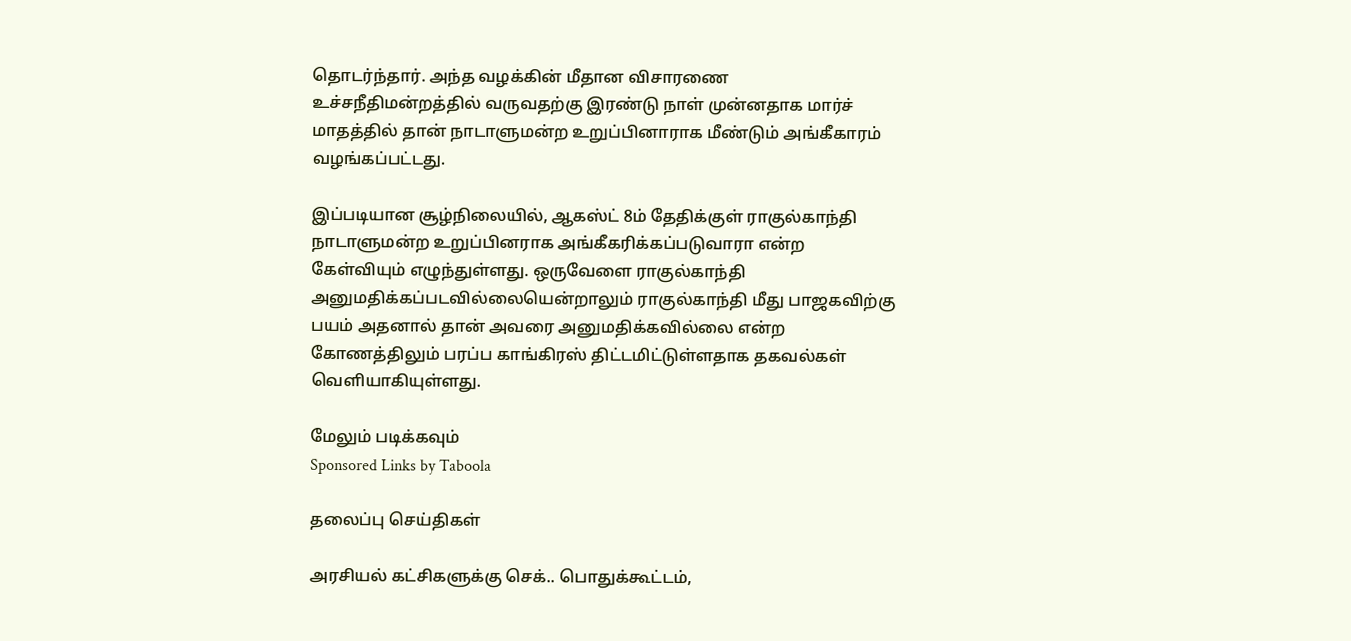தொடர்ந்தார். அந்த வழக்கின் மீதான விசாரணை உச்சநீதிமன்றத்தில் வருவதற்கு இரண்டு நாள் முன்னதாக மார்ச் மாதத்தில் தான் நாடாளுமன்ற உறுப்பினாராக மீண்டும் அங்கீகாரம் வழங்கப்பட்டது.

இப்படியான சூழ்நிலையில், ஆகஸ்ட் 8ம் தேதிக்குள் ராகுல்காந்தி நாடாளுமன்ற உறுப்பினராக அங்கீகரிக்கப்படுவாரா என்ற கேள்வியும் எழுந்துள்ளது. ஒருவேளை ராகுல்காந்தி அனுமதிக்கப்படவில்லையென்றாலும் ராகுல்காந்தி மீது பாஜகவிற்கு பயம் அதனால் தான் அவரை அனுமதிக்கவில்லை என்ற கோணத்திலும் பரப்ப காங்கிரஸ் திட்டமிட்டுள்ளதாக தகவல்கள் வெளியாகியுள்ளது.

மேலும் படிக்கவும்
Sponsored Links by Taboola

தலைப்பு செய்திகள்

அரசியல் கட்சிகளுக்கு செக்.. பொதுக்கூட்டம்,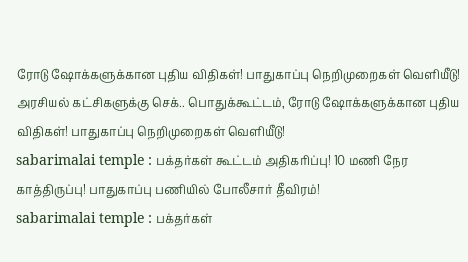ரோடு ஷோக்களுக்கான புதிய விதிகள்! பாதுகாப்பு நெறிமுறைகள் வெளியீடு!
அரசியல் கட்சிகளுக்கு செக்.. பொதுக்கூட்டம், ரோடு ஷோக்களுக்கான புதிய விதிகள்! பாதுகாப்பு நெறிமுறைகள் வெளியீடு!
sabarimalai temple : பக்தர்கள் கூட்டம் அதிகரிப்பு! 10 மணி நேர காத்திருப்பு! பாதுகாப்பு பணியில் போலீசார் தீவிரம்!
sabarimalai temple : பக்தர்கள்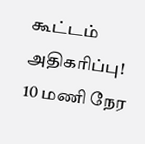கூட்டம் அதிகரிப்பு! 10 மணி நேர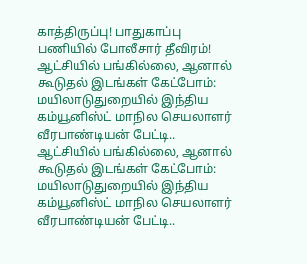காத்திருப்பு! பாதுகாப்பு பணியில் போலீசார் தீவிரம்!
ஆட்சியில் பங்கில்லை, ஆனால் கூடுதல் இடங்கள் கேட்போம்: மயிலாடுதுறையில் இந்திய கம்யூனிஸ்ட் மாநில செயலாளர் வீரபாண்டியன் பேட்டி..
ஆட்சியில் பங்கில்லை, ஆனால் கூடுதல் இடங்கள் கேட்போம்: மயிலாடுதுறையில் இந்திய கம்யூனிஸ்ட் மாநில செயலாளர் வீரபாண்டியன் பேட்டி..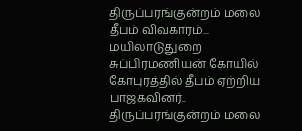திருப்பரங்குன்றம் மலை தீபம் விவகாரம்... மயிலாடுதுறை சுப்பிரமணியன் கோயில் கோபுரத்தில் தீபம் ஏற்றிய பாஜகவினர்..
திருப்பரங்குன்றம் மலை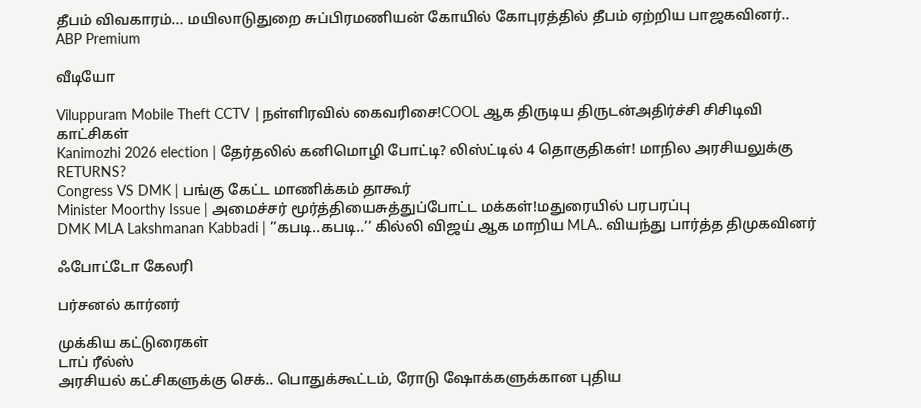தீபம் விவகாரம்... மயிலாடுதுறை சுப்பிரமணியன் கோயில் கோபுரத்தில் தீபம் ஏற்றிய பாஜகவினர்..
ABP Premium

வீடியோ

Viluppuram Mobile Theft CCTV |நள்ளிரவில் கைவரிசை!COOL ஆக திருடிய திருடன்அதிர்ச்சி சிசிடிவி காட்சிகள்
Kanimozhi 2026 election | தேர்தலில் கனிமொழி போட்டி? லிஸ்ட்டில் 4 தொகுதிகள்! மாநில அரசியலுக்கு RETURNS?
Congress VS DMK | பங்கு கேட்ட மாணிக்கம் தாகூர்
Minister Moorthy Issue | அமைச்சர் மூர்த்தியைசுத்துப்போட்ட மக்கள்!மதுரையில் பரபரப்பு
DMK MLA Lakshmanan Kabbadi | ’’கபடி..கபடி..’’ கில்லி விஜய் ஆக மாறிய MLA.. வியந்து பார்த்த திமுகவினர்

ஃபோட்டோ கேலரி

பர்சனல் கார்னர்

முக்கிய கட்டுரைகள்
டாப் ரீல்ஸ்
அரசியல் கட்சிகளுக்கு செக்.. பொதுக்கூட்டம், ரோடு ஷோக்களுக்கான புதிய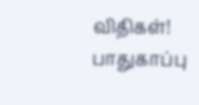விதிகள்! பாதுகாப்பு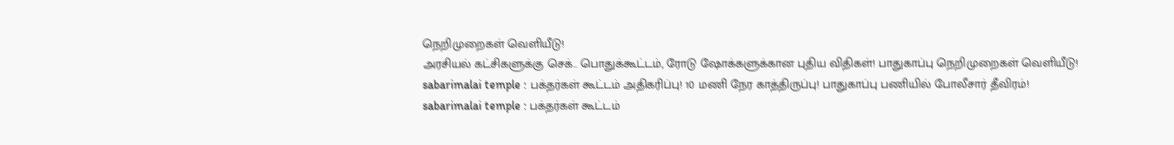நெறிமுறைகள் வெளியீடு!
அரசியல் கட்சிகளுக்கு செக்.. பொதுக்கூட்டம், ரோடு ஷோக்களுக்கான புதிய விதிகள்! பாதுகாப்பு நெறிமுறைகள் வெளியீடு!
sabarimalai temple : பக்தர்கள் கூட்டம் அதிகரிப்பு! 10 மணி நேர காத்திருப்பு! பாதுகாப்பு பணியில் போலீசார் தீவிரம்!
sabarimalai temple : பக்தர்கள் கூட்டம்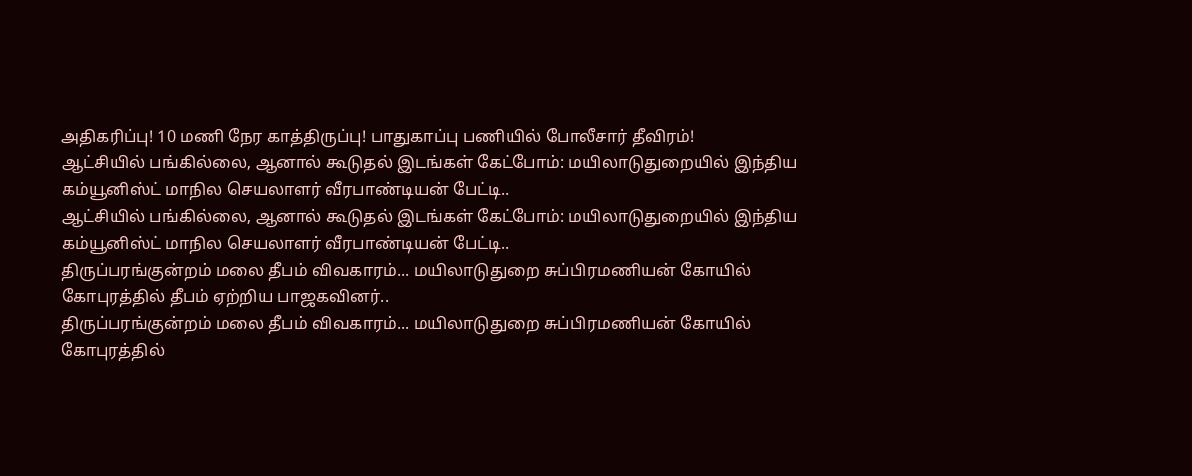அதிகரிப்பு! 10 மணி நேர காத்திருப்பு! பாதுகாப்பு பணியில் போலீசார் தீவிரம்!
ஆட்சியில் பங்கில்லை, ஆனால் கூடுதல் இடங்கள் கேட்போம்: மயிலாடுதுறையில் இந்திய கம்யூனிஸ்ட் மாநில செயலாளர் வீரபாண்டியன் பேட்டி..
ஆட்சியில் பங்கில்லை, ஆனால் கூடுதல் இடங்கள் கேட்போம்: மயிலாடுதுறையில் இந்திய கம்யூனிஸ்ட் மாநில செயலாளர் வீரபாண்டியன் பேட்டி..
திருப்பரங்குன்றம் மலை தீபம் விவகாரம்... மயிலாடுதுறை சுப்பிரமணியன் கோயில் கோபுரத்தில் தீபம் ஏற்றிய பாஜகவினர்..
திருப்பரங்குன்றம் மலை தீபம் விவகாரம்... மயிலாடுதுறை சுப்பிரமணியன் கோயில் கோபுரத்தில்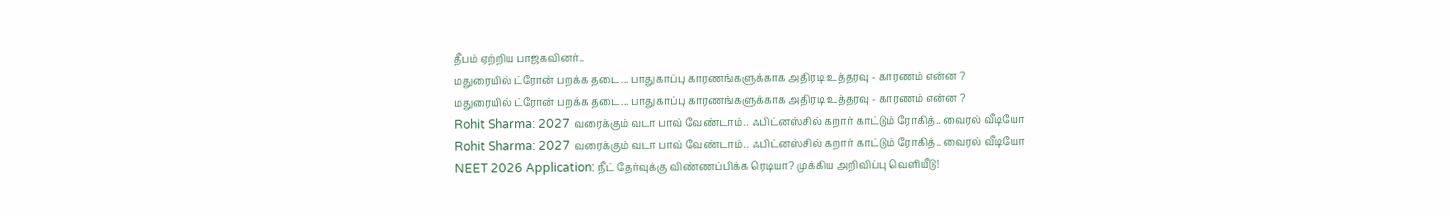தீபம் ஏற்றிய பாஜகவினர்..
மதுரையில் ட்ரோன் பறக்க தடை... பாதுகாப்பு காரணங்களுக்காக அதிரடி உத்தரவு - காரணம் என்ன ?
மதுரையில் ட்ரோன் பறக்க தடை... பாதுகாப்பு காரணங்களுக்காக அதிரடி உத்தரவு - காரணம் என்ன ?
Rohit Sharma: 2027 வரைக்கும் வடா பாவ் வேண்டாம்.. ஃபிட்னஸ்சில் கறார் காட்டும் ரோகித்.. வைரல் வீடியோ
Rohit Sharma: 2027 வரைக்கும் வடா பாவ் வேண்டாம்.. ஃபிட்னஸ்சில் கறார் காட்டும் ரோகித்.. வைரல் வீடியோ
NEET 2026 Application: நீட் தேர்வுக்கு விண்ணப்பிக்க ரெடியா? முக்கிய அறிவிப்பு வெளியீடு!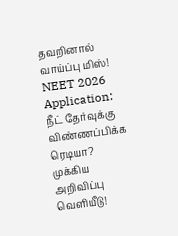தவறினால் வாய்ப்பு மிஸ்!
NEET 2026 Application: நீட் தேர்வுக்கு விண்ணப்பிக்க ரெடியா? முக்கிய அறிவிப்பு வெளியீடு!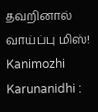தவறினால் வாய்ப்பு மிஸ்!
Kanimozhi Karunanidhi :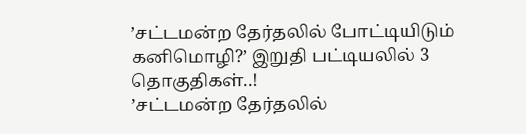’சட்டமன்ற தேர்தலில் போட்டியிடும் கனிமொழி?’ இறுதி பட்டியலில் 3 தொகுதிகள்..!
’சட்டமன்ற தேர்தலில்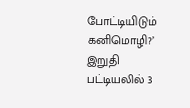போட்டியிடும் கனிமொழி?’ இறுதி பட்டியலில் 3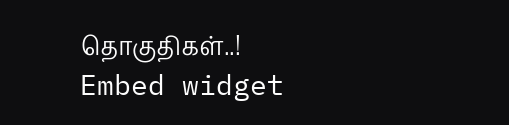தொகுதிகள்..!
Embed widget